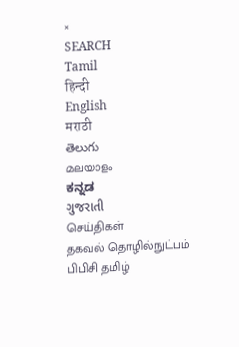×
SEARCH
Tamil
हिन्दी
English
मराठी
తెలుగు
മലയാളം
ಕನ್ನಡ
ગુજરાતી
செய்திகள்
தகவல் தொழில்நுட்பம்
பிபிசி தமிழ்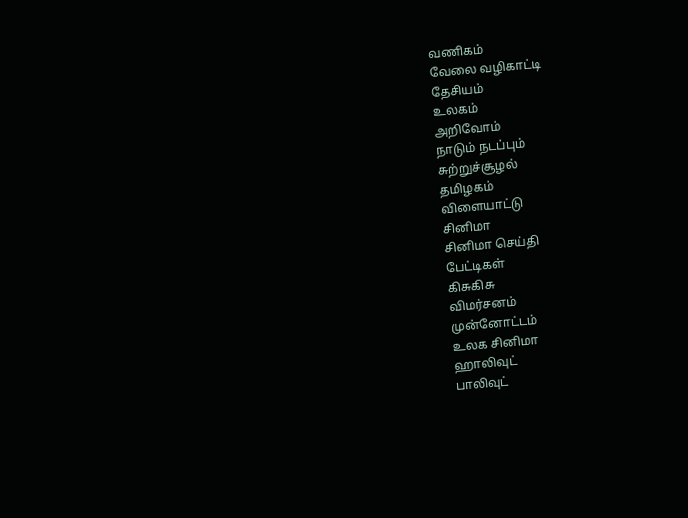வணிகம்
வேலை வழிகாட்டி
தேசியம்
உலகம்
அறிவோம்
நாடும் நடப்பும்
சுற்றுச்சூழல்
தமிழகம்
விளையாட்டு
சினிமா
சினிமா செய்தி
பேட்டிகள்
கிசுகிசு
விமர்சனம்
முன்னோட்டம்
உலக சினிமா
ஹாலிவுட்
பாலிவுட்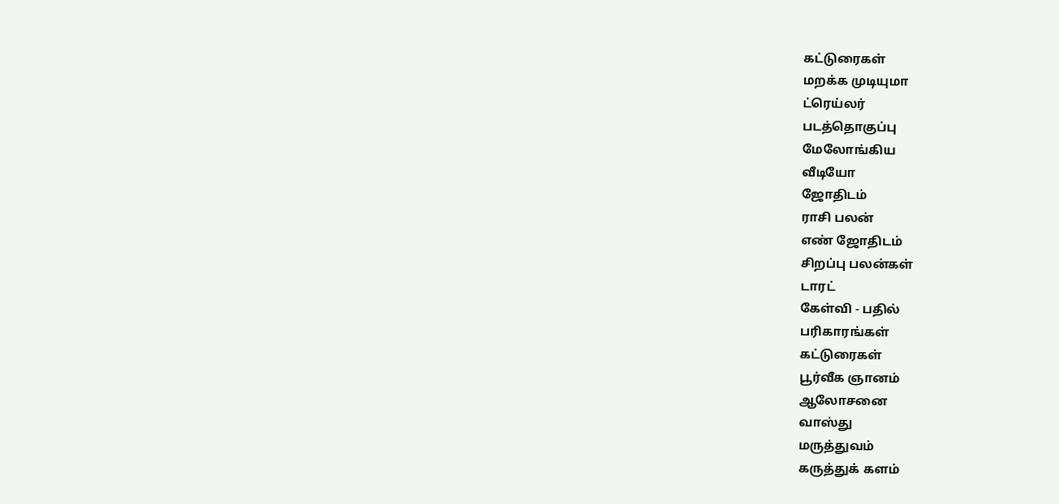கட்டுரைகள்
மறக்க முடியுமா
ட்ரெய்லர்
படத்தொகுப்பு
மேலோங்கிய
வீடியோ
ஜோதிடம்
ராசி பலன்
எண் ஜோதிடம்
சிறப்பு பலன்கள்
டாரட்
கேள்வி - பதில்
பரிகாரங்கள்
கட்டுரைகள்
பூர்வீக ஞானம்
ஆலோசனை
வாஸ்து
மருத்துவம்
கருத்துக் களம்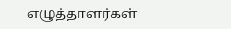எழுத்தாளர்கள்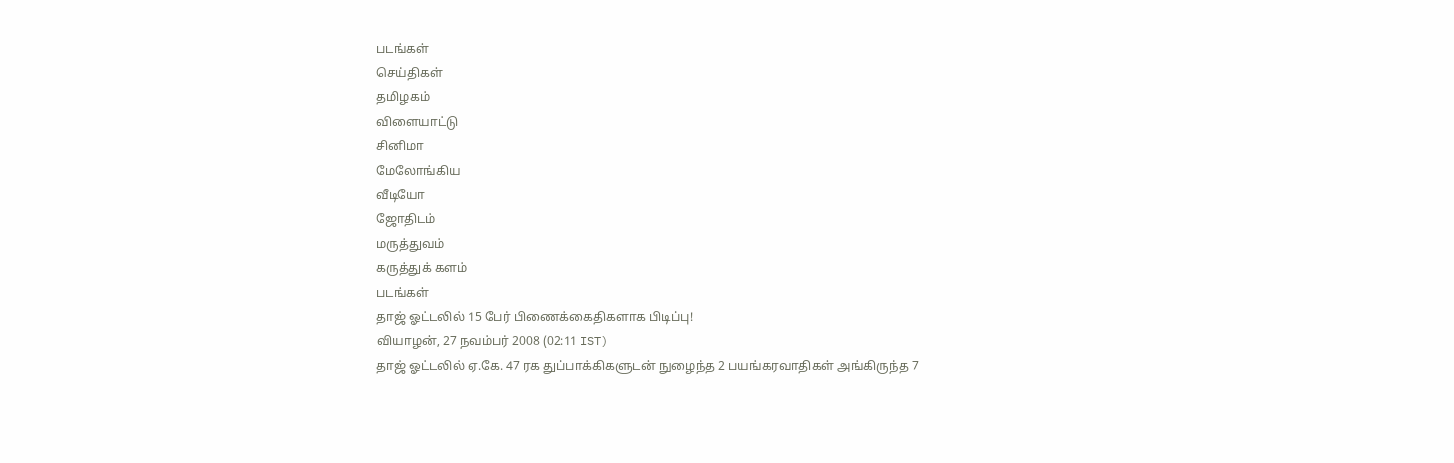படங்கள்
செய்திகள்
தமிழகம்
விளையாட்டு
சினிமா
மேலோங்கிய
வீடியோ
ஜோதிடம்
மருத்துவம்
கருத்துக் களம்
படங்கள்
தாஜ் ஓட்டலில் 15 பேர் பிணைக்கைதிகளாக பிடிப்பு!
வியாழன், 27 நவம்பர் 2008 (02:11 IST)
தாஜ் ஓட்டலில் ஏ.கே. 47 ரக துப்பாக்கிகளுடன் நுழைந்த 2 பயங்கரவாதிகள் அங்கிருந்த 7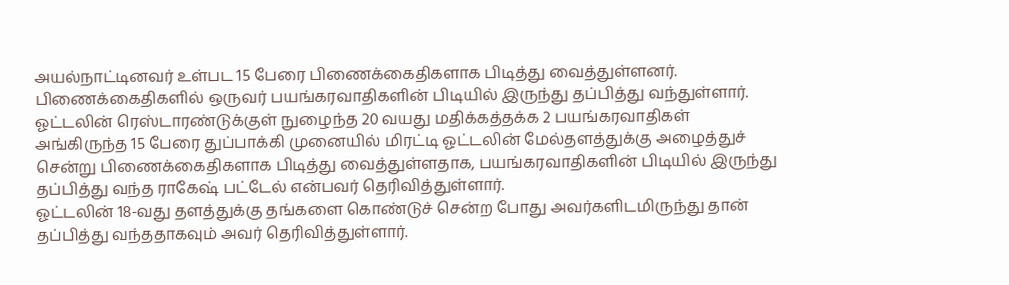அயல்நாட்டினவர் உள்பட 15 பேரை பிணைக்கைதிகளாக பிடித்து வைத்துள்ளனர். பிணைக்கைதிகளில் ஒருவர் பயங்கரவாதிகளின் பிடியில் இருந்து தப்பித்து வந்துள்ளார்.
ஓட்டலின் ரெஸ்டாரண்டுக்குள் நுழைந்த 20 வயது மதிக்கத்தக்க 2 பயங்கரவாதிகள் அங்கிருந்த 15 பேரை துப்பாக்கி முனையில் மிரட்டி ஓட்டலின் மேல்தளத்துக்கு அழைத்துச் சென்று பிணைக்கைதிகளாக பிடித்து வைத்துள்ளதாக, பயங்கரவாதிகளின் பிடியில் இருந்து தப்பித்து வந்த ராகேஷ் பட்டேல் என்பவர் தெரிவித்துள்ளார்.
ஓட்டலின் 18-வது தளத்துக்கு தங்களை கொண்டுச் சென்ற போது அவர்களிடமிருந்து தான் தப்பித்து வந்ததாகவும் அவர் தெரிவித்துள்ளார்.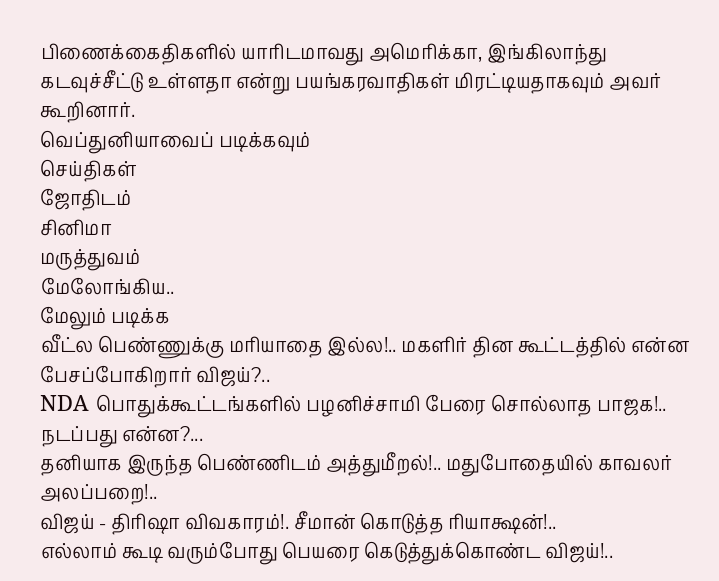பிணைக்கைதிகளில் யாரிடமாவது அமெரிக்கா, இங்கிலாந்து கடவுச்சீட்டு உள்ளதா என்று பயங்கரவாதிகள் மிரட்டியதாகவும் அவர் கூறினார்.
வெப்துனியாவைப் படிக்கவும்
செய்திகள்
ஜோதிடம்
சினிமா
மருத்துவம்
மேலோங்கிய..
மேலும் படிக்க
வீட்ல பெண்ணுக்கு மரியாதை இல்ல!.. மகளிர் தின கூட்டத்தில் என்ன பேசப்போகிறார் விஜய்?..
NDA பொதுக்கூட்டங்களில் பழனிச்சாமி பேரை சொல்லாத பாஜக!.. நடப்பது என்ன?...
தனியாக இருந்த பெண்ணிடம் அத்துமீறல்!.. மதுபோதையில் காவலர் அலப்பறை!..
விஜய் - திரிஷா விவகாரம்!. சீமான் கொடுத்த ரியாக்ஷன்!..
எல்லாம் கூடி வரும்போது பெயரை கெடுத்துக்கொண்ட விஜய்!..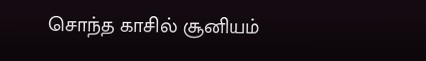சொந்த காசில் சூனியம்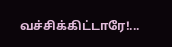வச்சிக்கிட்டாரே!...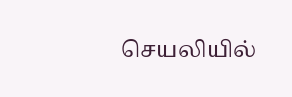செயலியில்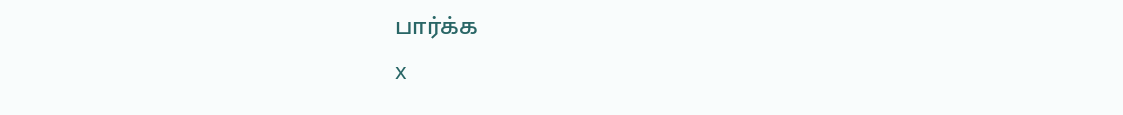பார்க்க
x